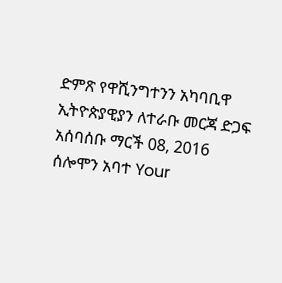ድምጽ የዋሺንግተንን አካባቢዋ ኢትዮጵያዊያን ለተራቡ መርጃ ድጋፍ አሰባሰቡ ማርች 08, 2016 ሰሎሞን አባተ Your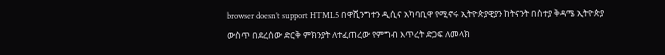browser doesn’t support HTML5 በዋሺንግተን ዲሲና አካባቢዋ የሚኖሩ ኢትዮጵያዊያን ከትናንት በስተያ ቅዳሜ ኢትዮጵያ ውስጥ በደረሰው ድርቅ ምክንያት ለተፈጠረው የምግብ እጥረት ድጋፍ ለመላክ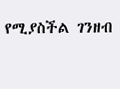የሚያስችል ገንዘብ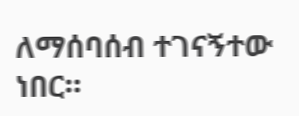ለማሰባሰብ ተገናኝተው ነበር።